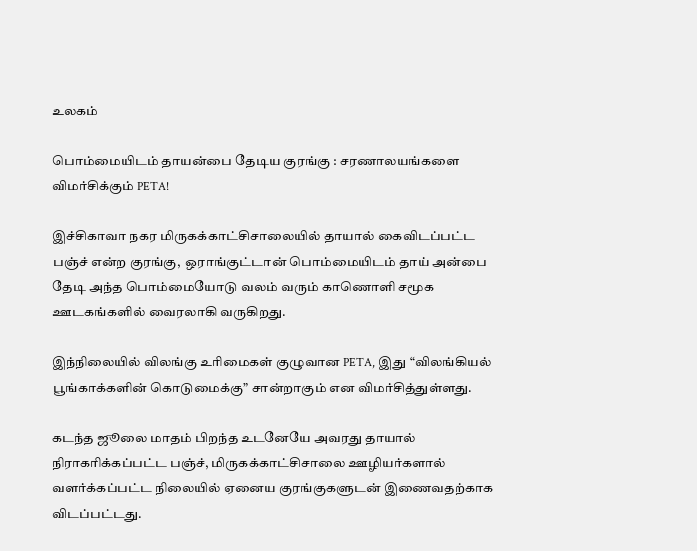உலகம்

பொம்மையிடம் தாயன்பை தேடிய குரங்கு : சரணாலயங்களை விமர்சிக்கும் PETA!

இச்சிகாவா நகர மிருகக்காட்சிசாலையில் தாயால் கைவிடப்பட்ட பஞ்ச் என்ற குரங்கு,  ஒராங்குட்டான் பொம்மையிடம் தாய் அன்பை தேடி அந்த பொம்மையோடு வலம் வரும் காணொளி சமூக ஊடகங்களில் வைரலாகி வருகிறது.

இந்நிலையில் விலங்கு உரிமைகள் குழுவான PETA, இது “விலங்கியல் பூங்காக்களின் கொடுமைக்கு” சான்றாகும் என விமர்சித்துள்ளது.

கடந்த ஜூலை மாதம் பிறந்த உடனேயே அவரது தாயால் நிராகரிக்கப்பட்ட பஞ்ச், மிருகக்காட்சிசாலை ஊழியர்களால் வளர்க்கப்பட்ட நிலையில் ஏனைய குரங்குகளுடன் இணைவதற்காக விடப்பட்டது.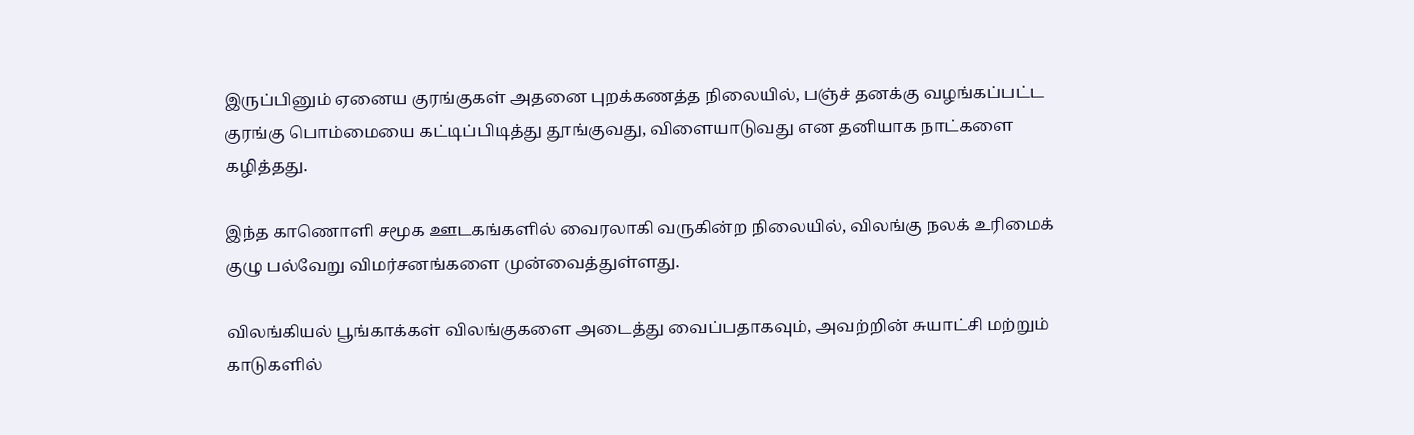இருப்பினும் ஏனைய குரங்குகள் அதனை புறக்கணத்த நிலையில், பஞ்ச் தனக்கு வழங்கப்பட்ட குரங்கு பொம்மையை கட்டிப்பிடித்து தூங்குவது, விளையாடுவது என தனியாக நாட்களை கழித்தது.

இந்த காணொளி சமூக ஊடகங்களில் வைரலாகி வருகின்ற நிலையில், விலங்கு நலக் உரிமைக் குழு பல்வேறு விமர்சனங்களை முன்வைத்துள்ளது.

விலங்கியல் பூங்காக்கள் விலங்குகளை அடைத்து வைப்பதாகவும், அவற்றின் சுயாட்சி மற்றும் காடுகளில்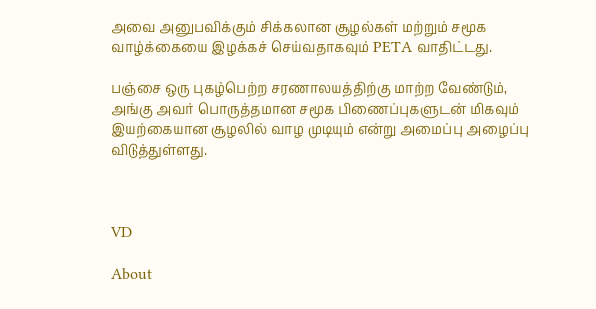அவை அனுபவிக்கும் சிக்கலான சூழல்கள் மற்றும் சமூக வாழ்க்கையை இழக்கச் செய்வதாகவும் PETA வாதிட்டது.

பஞ்சை ஒரு புகழ்பெற்ற சரணாலயத்திற்கு மாற்ற வேண்டும், அங்கு அவர் பொருத்தமான சமூக பிணைப்புகளுடன் மிகவும் இயற்கையான சூழலில் வாழ முடியும் என்று அமைப்பு அழைப்பு விடுத்துள்ளது.



VD

About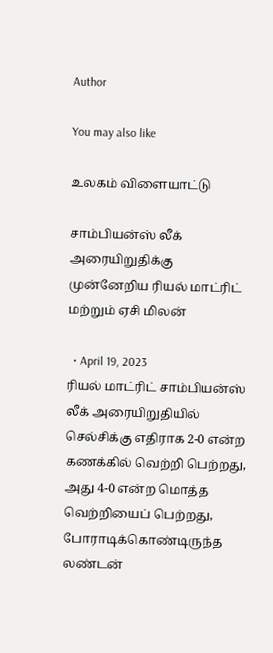Author

You may also like

உலகம் விளையாட்டு

சாம்பியன்ஸ் லீக் அரையிறுதிக்கு முன்னேறிய ரியல் மாட்ரிட் மற்றும் ஏசி மிலன்

  • April 19, 2023
ரியல் மாட்ரிட் சாம்பியன்ஸ் லீக் அரையிறுதியில் செல்சிக்கு எதிராக 2-0 என்ற கணக்கில் வெற்றி பெற்றது, அது 4-0 என்ற மொத்த வெற்றியைப் பெற்றது, போராடிக்கொண்டிருந்த லண்டன்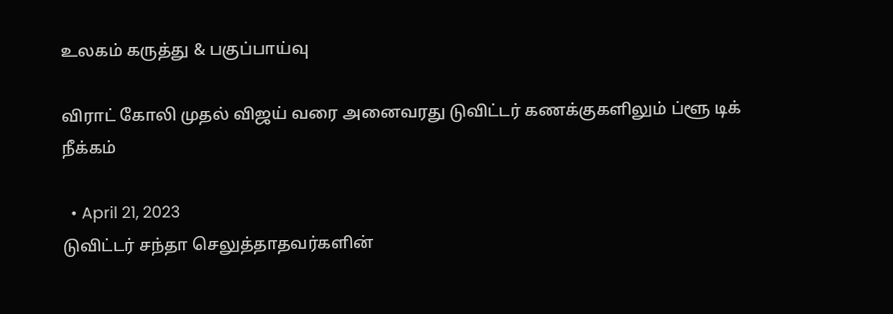உலகம் கருத்து & பகுப்பாய்வு

விராட் கோலி முதல் விஜய் வரை அனைவரது டுவிட்டர் கணக்குகளிலும் ப்ளூ டிக் நீக்கம்

  • April 21, 2023
டுவிட்டர் சந்தா செலுத்தாதவர்களின்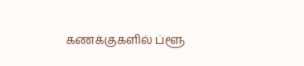கணக்குகளில் ப்ளூ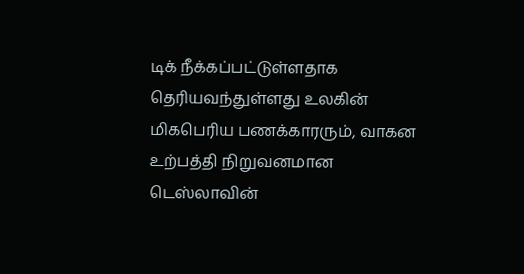டிக் நீக்கப்பட்டுள்ளதாக தெரியவந்துள்ளது உலகின் மிகபெரிய பணக்காரரும், வாகன உற்பத்தி நிறுவனமான டெஸ்லாவின்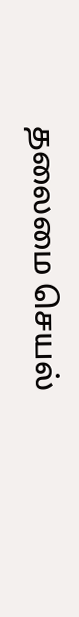தலைமை செயல்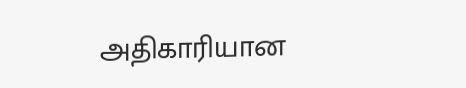அதிகாரியான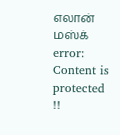எலான் மஸ்க்
error: Content is protected !!